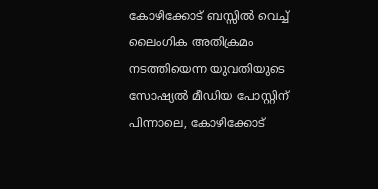കോഴിക്കോട് ബസ്സിൽ വെച്ച് ലൈംഗിക അതിക്രമം നടത്തിയെന്ന യുവതിയുടെ സോഷ്യൽ മീഡിയ പോസ്റ്റിന് പിന്നാലെ, കോഴിക്കോട്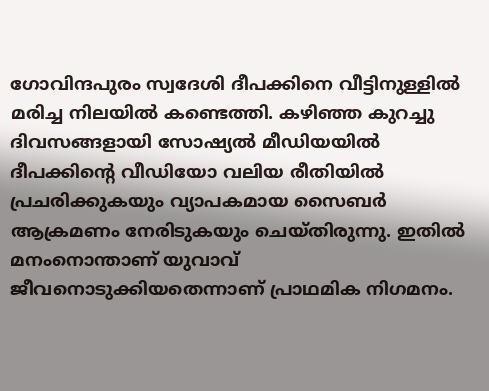ഗോവിന്ദപുരം സ്വദേശി ദീപക്കിനെ വീട്ടിനുള്ളിൽ മരിച്ച നിലയിൽ കണ്ടെത്തി. കഴിഞ്ഞ കുറച്ചു ദിവസങ്ങളായി സോഷ്യൽ മീഡിയയിൽ ദീപക്കിന്റെ വീഡിയോ വലിയ രീതിയിൽ പ്രചരിക്കുകയും വ്യാപകമായ സൈബർ ആക്രമണം നേരിടുകയും ചെയ്തിരുന്നു. ഇതിൽ മനംനൊന്താണ് യുവാവ് ജീവനൊടുക്കിയതെന്നാണ് പ്രാഥമിക നിഗമനം.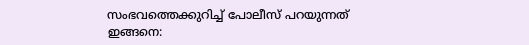സംഭവത്തെക്കുറിച്ച് പോലീസ് പറയുന്നത് ഇങ്ങനെ: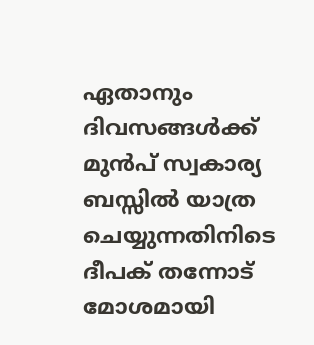ഏതാനും ദിവസങ്ങൾക്ക് മുൻപ് സ്വകാര്യ ബസ്സിൽ യാത്ര ചെയ്യുന്നതിനിടെ ദീപക് തന്നോട് മോശമായി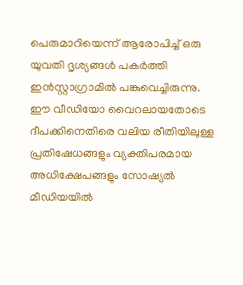പെരുമാറിയെന്ന് ആരോപിച്ച് ഒരു യുവതി ദൃശ്യങ്ങൾ പകർത്തി ഇൻസ്റ്റാഗ്രാമിൽ പങ്കുവെച്ചിരുന്നു.
ഈ വീഡിയോ വൈറലായതോടെ ദീപക്കിനെതിരെ വലിയ രീതിയിലുള്ള പ്രതിഷേധങ്ങളും വ്യക്തിപരമായ അധിക്ഷേപങ്ങളും സോഷ്യൽ മീഡിയയിൽ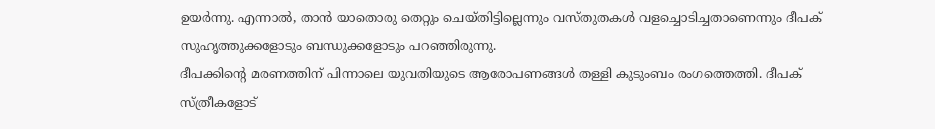ഉയർന്നു. എന്നാൽ, താൻ യാതൊരു തെറ്റും ചെയ്തിട്ടില്ലെന്നും വസ്തുതകൾ വളച്ചൊടിച്ചതാണെന്നും ദീപക് സുഹൃത്തുക്കളോടും ബന്ധുക്കളോടും പറഞ്ഞിരുന്നു.
ദീപക്കിന്റെ മരണത്തിന് പിന്നാലെ യുവതിയുടെ ആരോപണങ്ങൾ തള്ളി കുടുംബം രംഗത്തെത്തി. ദീപക് സ്ത്രീകളോട്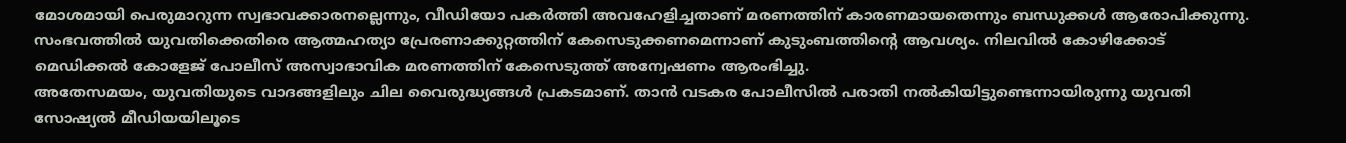മോശമായി പെരുമാറുന്ന സ്വഭാവക്കാരനല്ലെന്നും, വീഡിയോ പകർത്തി അവഹേളിച്ചതാണ് മരണത്തിന് കാരണമായതെന്നും ബന്ധുക്കൾ ആരോപിക്കുന്നു.
സംഭവത്തിൽ യുവതിക്കെതിരെ ആത്മഹത്യാ പ്രേരണാക്കുറ്റത്തിന് കേസെടുക്കണമെന്നാണ് കുടുംബത്തിന്റെ ആവശ്യം. നിലവിൽ കോഴിക്കോട് മെഡിക്കൽ കോളേജ് പോലീസ് അസ്വാഭാവിക മരണത്തിന് കേസെടുത്ത് അന്വേഷണം ആരംഭിച്ചു.
അതേസമയം, യുവതിയുടെ വാദങ്ങളിലും ചില വൈരുദ്ധ്യങ്ങൾ പ്രകടമാണ്. താൻ വടകര പോലീസിൽ പരാതി നൽകിയിട്ടുണ്ടെന്നായിരുന്നു യുവതി സോഷ്യൽ മീഡിയയിലൂടെ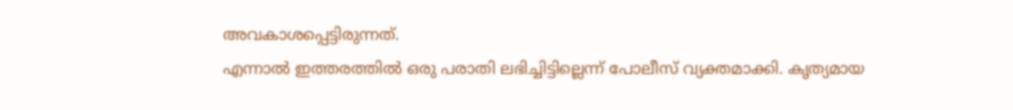അവകാശപ്പെട്ടിരുന്നത്.
എന്നാൽ ഇത്തരത്തിൽ ഒരു പരാതി ലഭിച്ചിട്ടില്ലെന്ന് പോലീസ് വ്യക്തമാക്കി. കൃത്യമായ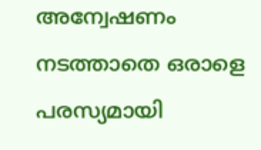അന്വേഷണം നടത്താതെ ഒരാളെ പരസ്യമായി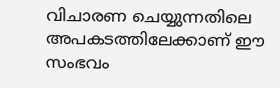വിചാരണ ചെയ്യുന്നതിലെ അപകടത്തിലേക്കാണ് ഈ സംഭവം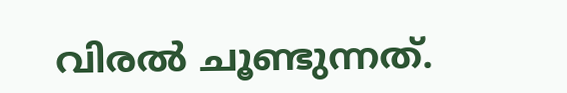വിരൽ ചൂണ്ടുന്നത്.